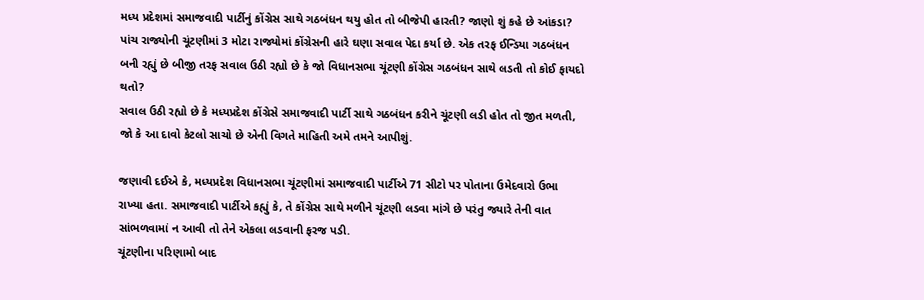મધ્ય પ્રદેશમાં સમાજવાદી પાર્ટીનું કોંગ્રેસ સાથે ગઠબંધન થયુ હોત તો બીજેપી હારતી? જાણો શું કહે છે આંકડા?
પાંચ રાજ્યોની ચૂંટણીમાં 3 મોટા રાજ્યોમાં કોંગ્રેસની હારે ઘણા સવાલ પેદા કર્યા છે. એક તરફ ઈન્ડિયા ગઠબંધન બની રહ્યું છે બીજી તરફ સવાલ ઉઠી રહ્યો છે કે જો વિધાનસભા ચૂંટણી કોંગ્રેસ ગઠબંધન સાથે લડતી તો કોઈ ફાયદો થતો?
સવાલ ઉઠી રહ્યો છે કે મધ્યપ્રદેશ કોંગ્રેસે સમાજવાદી પાર્ટી સાથે ગઠબંધન કરીને ચૂંટણી લડી હોત તો જીત મળતી, જો કે આ દાવો કેટલો સાચો છે એની વિગતે માહિતી અમે તમને આપીશું.

જણાવી દઈએ કે, મધ્યપ્રદેશ વિધાનસભા ચૂંટણીમાં સમાજવાદી પાર્ટીએ 71 સીટો પર પોતાના ઉમેદવારો ઉભા રાખ્યા હતા. સમાજવાદી પાર્ટીએ કહ્યું કે, તે કોંગ્રેસ સાથે મળીને ચૂંટણી લડવા માંગે છે પરંતુ જ્યારે તેની વાત સાંભળવામાં ન આવી તો તેને એકલા લડવાની ફરજ પડી.
ચૂંટણીના પરિણામો બાદ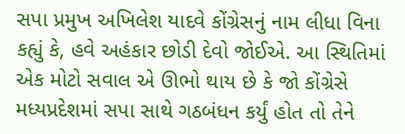સપા પ્રમુખ અખિલેશ યાદવે કોંગ્રેસનું નામ લીધા વિના કહ્યું કે, હવે અહંકાર છોડી દેવો જોઈએ. આ સ્થિતિમાં એક મોટો સવાલ એ ઊભો થાય છે કે જો કોંગ્રેસે મધ્યપ્રદેશમાં સપા સાથે ગઠબંધન કર્યું હોત તો તેને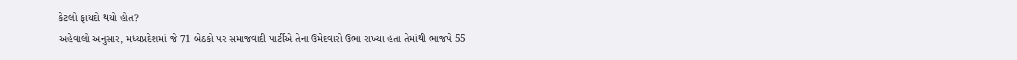કેટલો ફાયદો થયો હોત?
અહેવાલો અનુસાર, મધ્યપ્રદેશમાં જે 71 બેઠકો પર સમાજવાદી પાર્ટીએ તેના ઉમેદવારો ઉભા રાખ્યા હતા તેમાંથી ભાજપે 55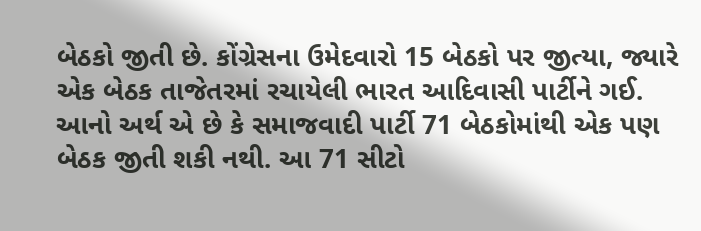બેઠકો જીતી છે. કોંગ્રેસના ઉમેદવારો 15 બેઠકો પર જીત્યા, જ્યારે એક બેઠક તાજેતરમાં રચાયેલી ભારત આદિવાસી પાર્ટીને ગઈ.
આનો અર્થ એ છે કે સમાજવાદી પાર્ટી 71 બેઠકોમાંથી એક પણ બેઠક જીતી શકી નથી. આ 71 સીટો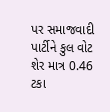પર સમાજવાદી પાર્ટીને કુલ વોટ શેર માત્ર 0.46 ટકા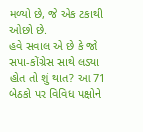મળ્યો છે, જે એક ટકાથી ઓછો છે.
હવે સવાલ એ છે કે જો સપા-કોંગ્રેસ સાથે લડ્યા હોત તો શું થાત? આ 71 બેઠકો પર વિવિધ પક્ષોને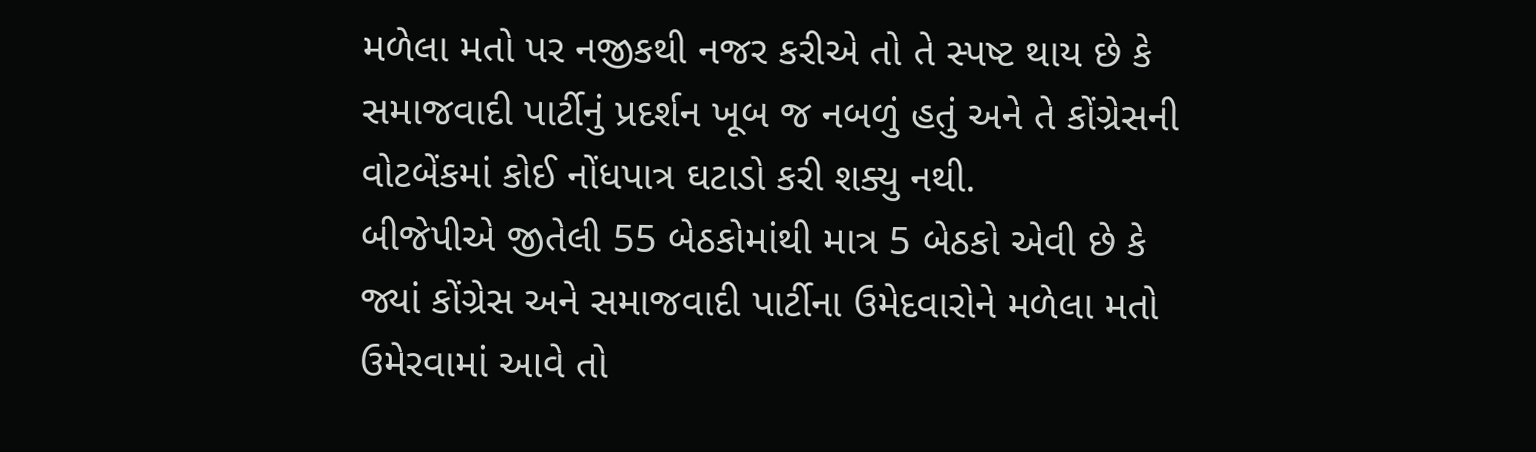મળેલા મતો પર નજીકથી નજર કરીએ તો તે સ્પષ્ટ થાય છે કે સમાજવાદી પાર્ટીનું પ્રદર્શન ખૂબ જ નબળું હતું અને તે કોંગ્રેસની વોટબેંકમાં કોઈ નોંધપાત્ર ઘટાડો કરી શક્યુ નથી.
બીજેપીએ જીતેલી 55 બેઠકોમાંથી માત્ર 5 બેઠકો એવી છે કે જ્યાં કોંગ્રેસ અને સમાજવાદી પાર્ટીના ઉમેદવારોને મળેલા મતો ઉમેરવામાં આવે તો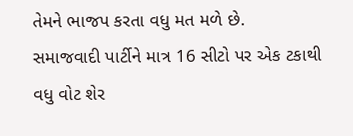તેમને ભાજપ કરતા વધુ મત મળે છે.
સમાજવાદી પાર્ટીને માત્ર 16 સીટો પર એક ટકાથી વધુ વોટ શેર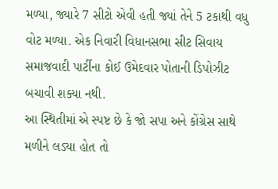મળ્યા, જ્યારે 7 સીટો એવી હતી જ્યાં તેને 5 ટકાથી વધુ વોટ મળ્યા. એક નિવારી વિધાનસભા સીટ સિવાય સમાજવાદી પાર્ટીના કોઈ ઉમેદવાર પોતાની ડિપોઝીટ બચાવી શક્યા નથી.
આ સ્થિતીમાં એ સ્પષ્ટ છે કે જો સપા અને કોંગ્રેસ સાથે મળીને લડ્યા હોત તો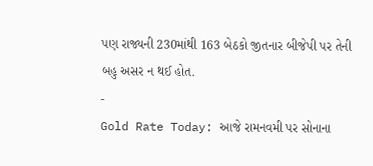પણ રાજ્યની 230માંથી 163 બેઠકો જીતનાર બીજેપી પર તેની બહુ અસર ન થઈ હોત.
-
Gold Rate Today: આજે રામનવમી પર સોનાના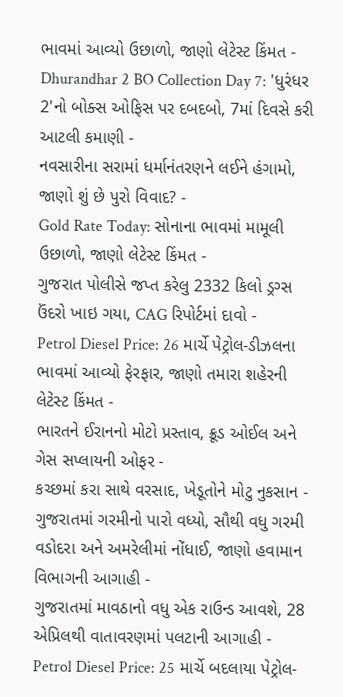ભાવમાં આવ્યો ઉછાળો, જાણો લેટેસ્ટ કિંમત -
Dhurandhar 2 BO Collection Day 7: 'ધુરંધર 2'નો બોક્સ ઓફિસ પર દબદબો, 7માં દિવસે કરી આટલી કમાણી -
નવસારીના સરામાં ધર્માનંતરણને લઈને હંગામો, જાણો શું છે પુરો વિવાદ? -
Gold Rate Today: સોનાના ભાવમાં મામૂલી ઉછાળો, જાણો લેટેસ્ટ કિંમત -
ગુજરાત પોલીસે જપ્ત કરેલુ 2332 કિલો ડ્રગ્સ ઉંદરો ખાઇ ગયા, CAG રિપોર્ટમાં દાવો -
Petrol Diesel Price: 26 માર્ચે પેટ્રોલ-ડીઝલના ભાવમાં આવ્યો ફેરફાર, જાણો તમારા શહેરની લેટેસ્ટ કિંમત -
ભારતને ઈરાનનો મોટો પ્રસ્તાવ, ક્રૂડ ઓઈલ અને ગેસ સપ્લાયની ઓફર -
કચ્છમાં કરા સાથે વરસાદ, ખેડૂતોને મોટુ નુકસાન -
ગુજરાતમાં ગરમીનો પારો વધ્યો, સૌથી વધુ ગરમી વડોદરા અને અમરેલીમાં નોંધાઈ, જાણો હવામાન વિભાગની આગાહી -
ગુજરાતમાં માવઠાનો વધુ એક રાઉન્ડ આવશે, 28 એપ્રિલથી વાતાવરણમાં પલટાની આગાહી -
Petrol Diesel Price: 25 માર્ચે બદલાયા પેટ્રોલ-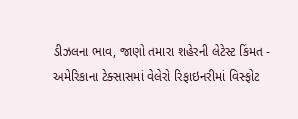ડીઝલના ભાવ, જાણો તમારા શહેરની લેટેસ્ટ કિંમત -
અમેરિકાના ટેક્સાસમાં વેલેરો રિફાઇનરીમાં વિસ્ફોટ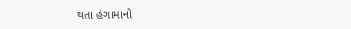થતા હંગામાનો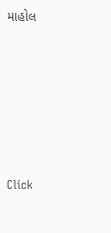માહોલ







Click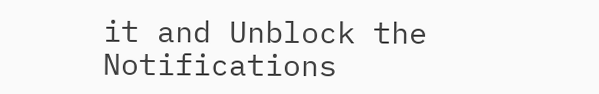it and Unblock the Notifications